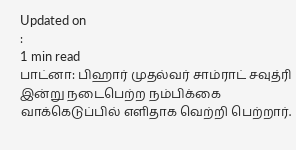Updated on
:
1 min read
பாட்னா: பிஹார் முதல்வர் சாம்ராட் சவுத்ரி இன்று நடைபெற்ற நம்பிக்கை வாக்கெடுப்பில் எளிதாக வெற்றி பெற்றார்.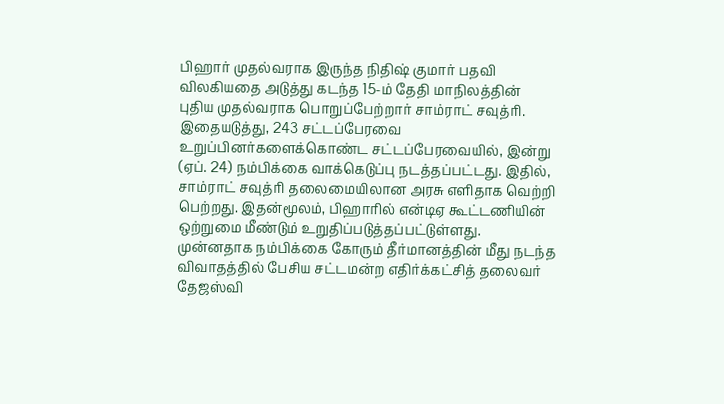பிஹார் முதல்வராக இருந்த நிதிஷ் குமார் பதவி விலகியதை அடுத்து கடந்த 15-ம் தேதி மாநிலத்தின் புதிய முதல்வராக பொறுப்பேற்றார் சாம்ராட் சவுத்ரி. இதையடுத்து, 243 சட்டப்பேரவை உறுப்பினர்களைக்கொண்ட சட்டப்பேரவையில், இன்று (ஏப். 24) நம்பிக்கை வாக்கெடுப்பு நடத்தப்பட்டது. இதில், சாம்ராட் சவுத்ரி தலைமையிலான அரசு எளிதாக வெற்றி பெற்றது. இதன்மூலம், பிஹாரில் என்டிஏ கூட்டணியின் ஒற்றுமை மீண்டும் உறுதிப்படுத்தப்பட்டுள்ளது.
முன்னதாக நம்பிக்கை கோரும் தீர்மானத்தின் மீது நடந்த விவாதத்தில் பேசிய சட்டமன்ற எதிர்க்கட்சித் தலைவர் தேஜஸ்வி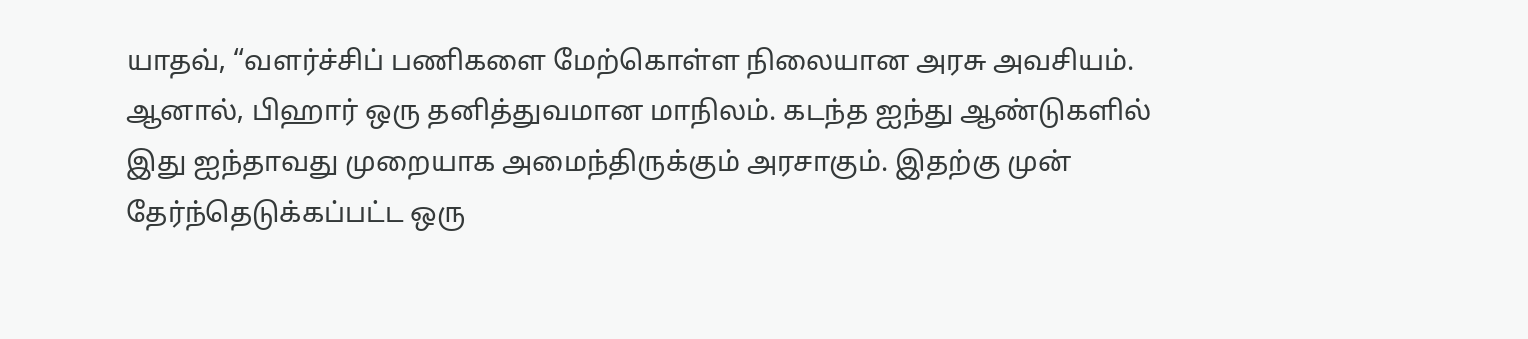யாதவ், “வளர்ச்சிப் பணிகளை மேற்கொள்ள நிலையான அரசு அவசியம். ஆனால், பிஹார் ஒரு தனித்துவமான மாநிலம். கடந்த ஐந்து ஆண்டுகளில் இது ஐந்தாவது முறையாக அமைந்திருக்கும் அரசாகும். இதற்கு முன் தேர்ந்தெடுக்கப்பட்ட ஒரு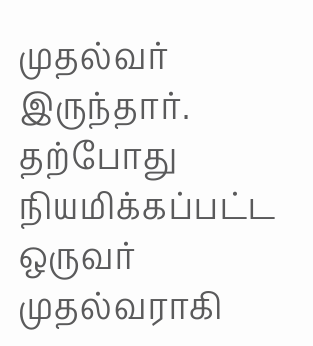முதல்வர் இருந்தார்.
தற்போது நியமிக்கப்பட்ட ஒருவர் முதல்வராகி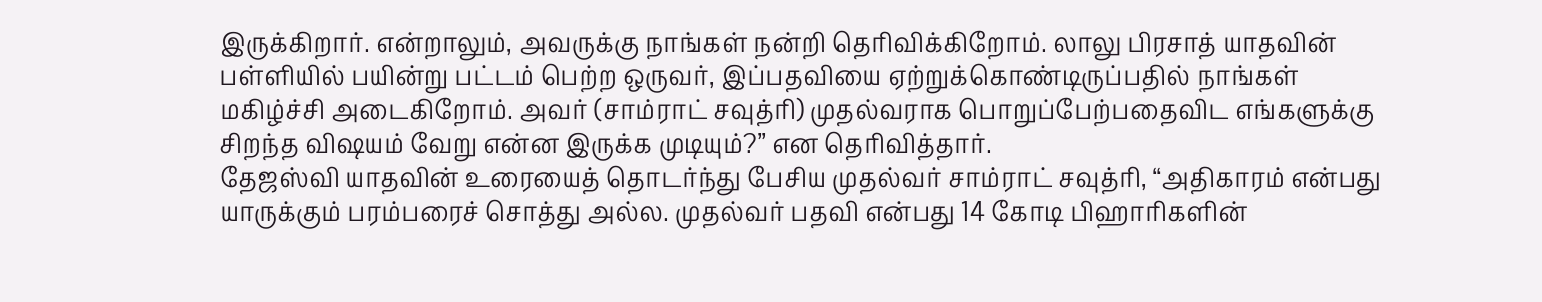இருக்கிறார். என்றாலும், அவருக்கு நாங்கள் நன்றி தெரிவிக்கிறோம். லாலு பிரசாத் யாதவின் பள்ளியில் பயின்று பட்டம் பெற்ற ஒருவர், இப்பதவியை ஏற்றுக்கொண்டிருப்பதில் நாங்கள் மகிழ்ச்சி அடைகிறோம். அவர் (சாம்ராட் சவுத்ரி) முதல்வராக பொறுப்பேற்பதைவிட எங்களுக்கு சிறந்த விஷயம் வேறு என்ன இருக்க முடியும்?” என தெரிவித்தார்.
தேஜஸ்வி யாதவின் உரையைத் தொடர்ந்து பேசிய முதல்வர் சாம்ராட் சவுத்ரி, “அதிகாரம் என்பது யாருக்கும் பரம்பரைச் சொத்து அல்ல. முதல்வர் பதவி என்பது 14 கோடி பிஹாரிகளின்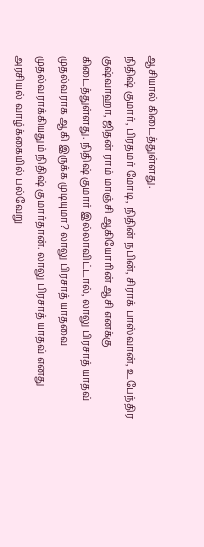ஆசியால் கிடைத்துள்ளது.
நிதிஷ் குமார், பிரதமர் மோடி, நிதின் நபின், சிராக் பாஸ்வான், உபேந்திர குஷ்வாஹா, ஜிதன் ராம் மாஞ்சி ஆகியோரின் ஆசி எனக்கு கிடைத்துள்ளது. நிதிஷ் குமார் இல்லாவிட்டால், லாலு பிரசாத் யாதவ் முதல்வராக ஆகி இருக்க முடியுமா? லாலு பிரசாத் யாதவை முதல்வராக்கியதும் நிதிஷ் குமார்தான். லாலு பிரசாத் யாதவ் எனது அரசியல் வாழ்க்கையில் பல்வேறு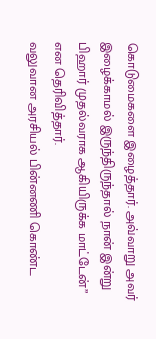கொடுமைகளை இழைத்தார். அவ்வாறு அவர் இழைக்காமல் இருந்திருந்தால் நான் இன்று பிஹார் முதல்வராக ஆகியிருக்க மாட்டேன்” என தெரிவித்தார்.
வலுவான அரசியல் பின்னணி கொண்ட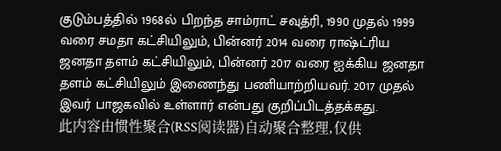குடும்பத்தில் 1968ல் பிறந்த சாம்ராட் சவுத்ரி, 1990 முதல் 1999 வரை சமதா கட்சியிலும், பின்னர் 2014 வரை ராஷ்ட்ரிய ஜனதா தளம் கட்சியிலும், பின்னர் 2017 வரை ஐக்கிய ஜனதா தளம் கட்சியிலும் இணைந்து பணியாற்றியவர். 2017 முதல் இவர் பாஜகவில் உள்ளார் என்பது குறிப்பிடத்தக்கது.
此内容由惯性聚合(RSS阅读器)自动聚合整理,仅供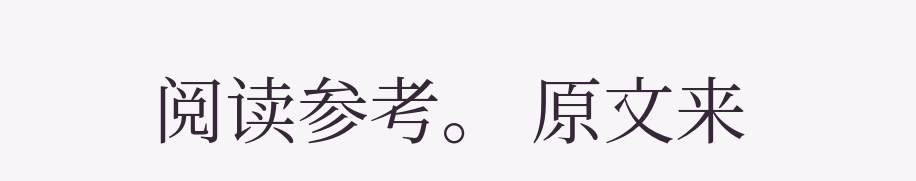阅读参考。 原文来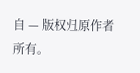自 — 版权归原作者所有。